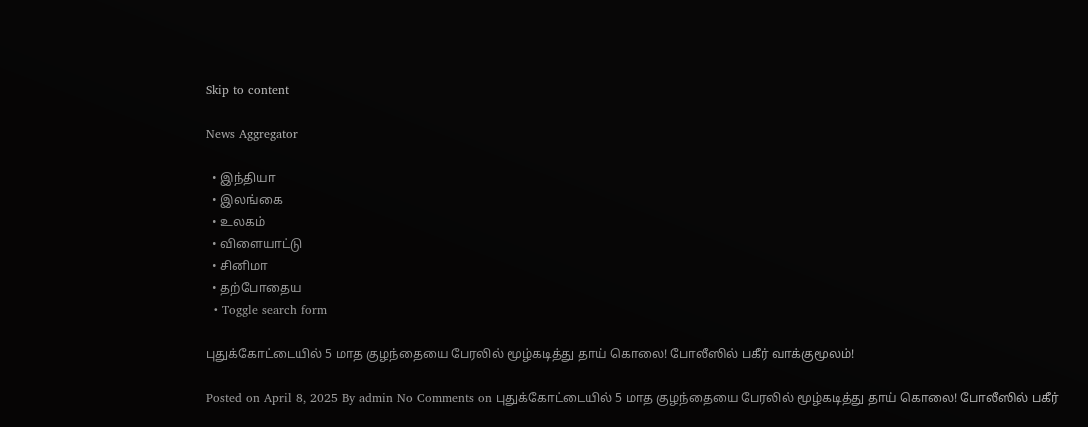Skip to content

News Aggregator

  • இந்தியா
  • இலங்கை
  • உலகம்
  • விளையாட்டு
  • சினிமா
  • தற்போதைய
  • Toggle search form

புதுக்கோட்டையில் 5 மாத குழந்தையை பேரலில் மூழ்கடித்து தாய் கொலை! போலீஸில் பகீர் வாக்குமூலம்!

Posted on April 8, 2025 By admin No Comments on புதுக்கோட்டையில் 5 மாத குழந்தையை பேரலில் மூழ்கடித்து தாய் கொலை! போலீஸில் பகீர்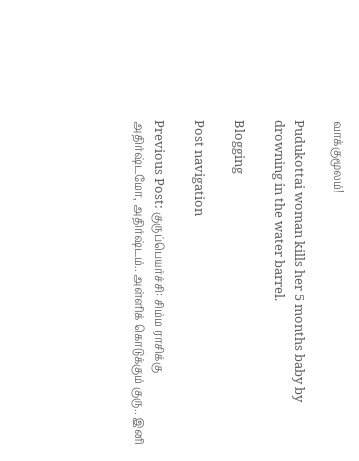வாக்குமூலம்!

Pudukottai woman kills her 5 months baby by drowning in the water barrel.

Blogging

Post navigation

Previous Post: குருப்பெயர்ச்சி: சிம்ம ராசிக்கு அதிர்ஷ்டமோ, அதிர்ஷ்டம்.. அள்ளிக் கொடுக்கும் குரு.. இனி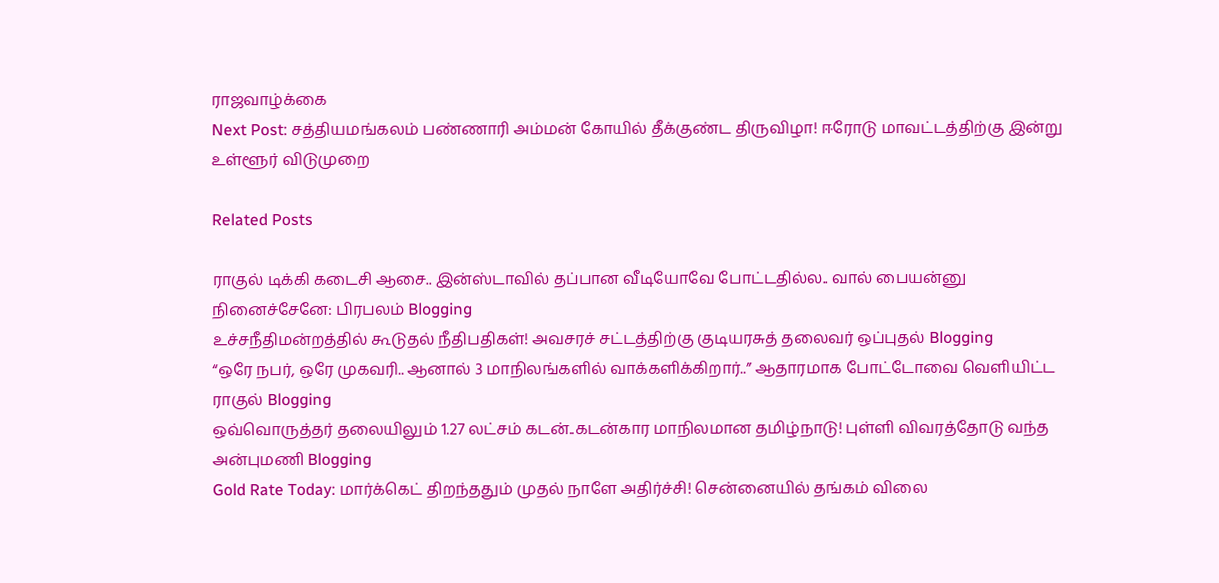ராஜவாழ்க்கை
Next Post: சத்தியமங்கலம் பண்ணாரி அம்மன் கோயில் தீக்குண்ட திருவிழா! ஈரோடு மாவட்டத்திற்கு இன்று உள்ளூர் விடுமுறை

Related Posts

ராகுல் டிக்கி கடைசி ஆசை.. இன்ஸ்டாவில் தப்பான வீடியோவே போட்டதில்ல.. வால் பையன்னு நினைச்சேனே: பிரபலம் Blogging
உச்சநீதிமன்றத்தில் கூடுதல் நீதிபதிகள்! அவசரச் சட்டத்திற்கு குடியரசுத் தலைவர் ஒப்புதல் Blogging
“ஒரே நபர், ஒரே முகவரி.. ஆனால் 3 மாநிலங்களில் வாக்களிக்கிறார்..” ஆதாரமாக போட்டோவை வெளியிட்ட ராகுல் Blogging
ஒவ்வொருத்தர் தலையிலும் 1.27 லட்சம் கடன்..கடன்கார மாநிலமான தமிழ்நாடு! புள்ளி விவரத்தோடு வந்த அன்புமணி Blogging
Gold Rate Today: மார்க்கெட் திறந்ததும் முதல் நாளே அதிர்ச்சி! சென்னையில் தங்கம் விலை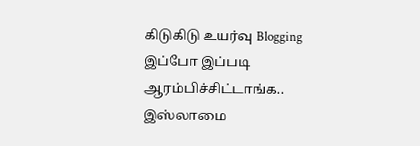கிடுகிடு உயர்வு Blogging
இப்போ இப்படி ஆரம்பிச்சிட்டாங்க.. இஸ்லாமை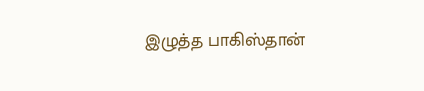இழுத்த பாகிஸ்தான்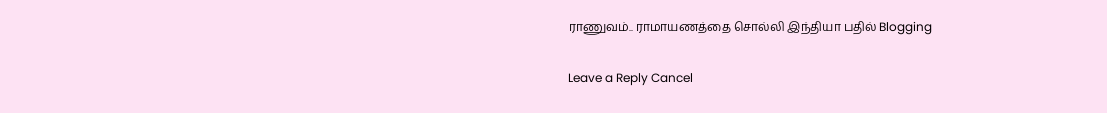ராணுவம்.. ராமாயணத்தை சொல்லி இந்தியா பதில் Blogging

Leave a Reply Cancel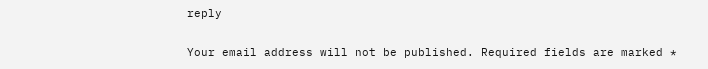reply

Your email address will not be published. Required fields are marked *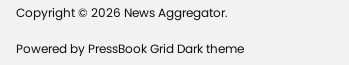Copyright © 2026 News Aggregator.

Powered by PressBook Grid Dark theme